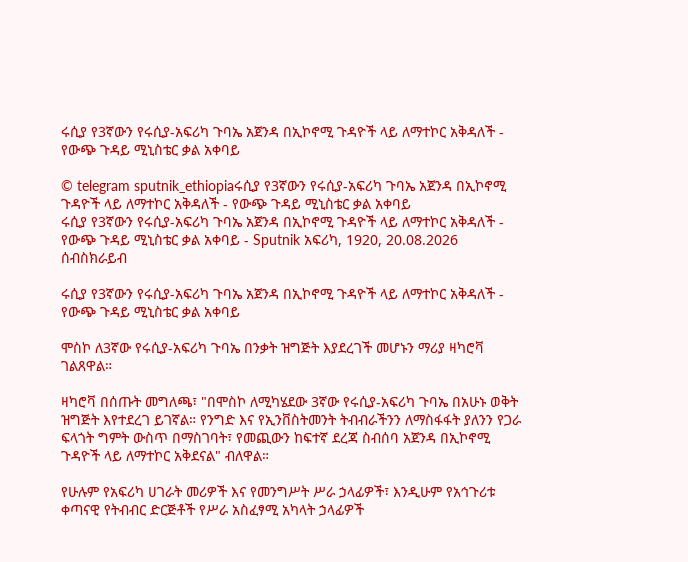ሩሲያ የ3ኛውን የሩሲያ-አፍሪካ ጉባኤ አጀንዳ በኢኮኖሚ ጉዳዮች ላይ ለማተኮር አቅዳለች - የውጭ ጉዳይ ሚኒስቴር ቃል አቀባይ

© telegram sputnik_ethiopiaሩሲያ የ3ኛውን የሩሲያ-አፍሪካ ጉባኤ አጀንዳ በኢኮኖሚ ጉዳዮች ላይ ለማተኮር አቅዳለች - የውጭ ጉዳይ ሚኒስቴር ቃል አቀባይ
ሩሲያ የ3ኛውን የሩሲያ-አፍሪካ ጉባኤ አጀንዳ በኢኮኖሚ ጉዳዮች ላይ ለማተኮር አቅዳለች - የውጭ ጉዳይ ሚኒስቴር ቃል አቀባይ - Sputnik አፍሪካ, 1920, 20.08.2026
ሰብስክራይብ

ሩሲያ የ3ኛውን የሩሲያ-አፍሪካ ጉባኤ አጀንዳ በኢኮኖሚ ጉዳዮች ላይ ለማተኮር አቅዳለች - የውጭ ጉዳይ ሚኒስቴር ቃል አቀባይ

ሞስኮ ለ3ኛው የሩሲያ-አፍሪካ ጉባኤ በንቃት ዝግጅት እያደረገች መሆኑን ማሪያ ዛካሮቫ ገልጸዋል።

ዛካሮቫ በሰጡት መግለጫ፣ "በሞስኮ ለሚካሄደው 3ኛው የሩሲያ-አፍሪካ ጉባኤ በአሁኑ ወቅት ዝግጅት እየተደረገ ይገኛል። የንግድ እና የኢንቨስትመንት ትብብራችንን ለማስፋፋት ያለንን የጋራ ፍላጎት ግምት ውስጥ በማስገባት፣ የመጪውን ከፍተኛ ደረጃ ስብሰባ አጀንዳ በኢኮኖሚ ጉዳዮች ላይ ለማተኮር አቅደናል" ብለዋል።

የሁሉም የአፍሪካ ሀገራት መሪዎች እና የመንግሥት ሥራ ኃላፊዎች፣ እንዲሁም የአኅጉሪቱ ቀጣናዊ የትብብር ድርጅቶች የሥራ አስፈፃሚ አካላት ኃላፊዎች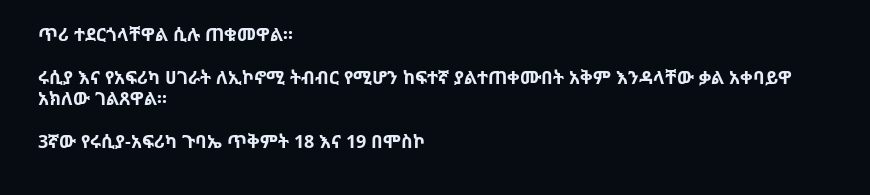ጥሪ ተደርጎላቸዋል ሲሉ ጠቁመዋል።

ሩሲያ እና የአፍሪካ ሀገራት ለኢኮኖሚ ትብብር የሚሆን ከፍተኛ ያልተጠቀሙበት አቅም እንዳላቸው ቃል አቀባይዋ አክለው ገልጸዋል።

3ኛው የሩሲያ-አፍሪካ ጉባኤ ጥቅምት 18 እና 19 በሞስኮ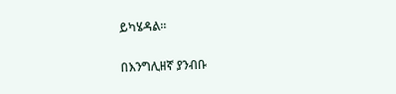ይካሄዳል።

በእንግሊዘኛ ያንብቡ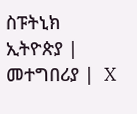ስፑትኒክ ኢትዮጵያ |  መተግበሪያ |  X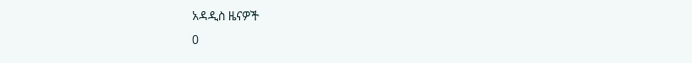አዳዲስ ዜናዎች
0